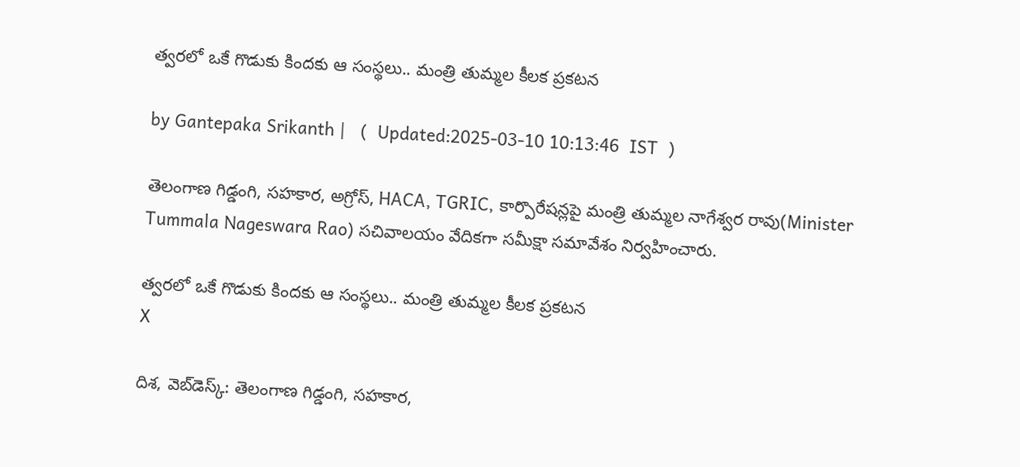త్వరలో ఒకే గొడుకు కిందకు ఆ సంస్థలు.. మంత్రి తుమ్మల కీలక ప్రకటన

by Gantepaka Srikanth |   (  Updated:2025-03-10 10:13:46  IST  )

తెలంగాణ గిడ్డంగి, సహకార, అగ్రోస్, HACA, TGRIC, కార్పొరేషన్లపై మంత్రి తుమ్మల నాగేశ్వర రావు(Minister Tummala Nageswara Rao) సచివాలయం వేదికగా సమీక్షా సమావేశం నిర్వహించారు.

త్వరలో ఒకే గొడుకు కిందకు ఆ సంస్థలు.. మంత్రి తుమ్మల కీలక ప్రకటన
X

దిశ, వెబ్‌డెస్క్: తెలంగాణ గిడ్డంగి, సహకార,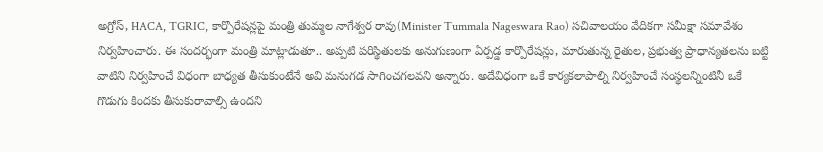అగ్రోస్, HACA, TGRIC, కార్పొరేషన్లపై మంత్రి తుమ్మల నాగేశ్వర రావు(Minister Tummala Nageswara Rao) సచివాలయం వేదికగా సమీక్షా సమావేశం నిర్వహించారు. ఈ సందర్భంగా మంత్రి మాట్లాడుతూ.. అప్పటి పరిస్థితులకు అనుగుణంగా ఏర్పడ్డ కార్పొరేషన్లు, మారుతున్న రైతుల, ప్రభుత్వ ప్రాధాన్యతలను బట్టి వాటిని నిర్వహించే విధంగా బాధ్యత తీసుకుంటేనే అవి మనుగడ సాగించగలవని అన్నారు. అదేవిధంగా ఒకే కార్యకలాపాల్ని నిర్వహించే సంస్థలన్నింటినీ ఒకే గొడుగు కిందకు తీసుకురావాల్సి ఉందని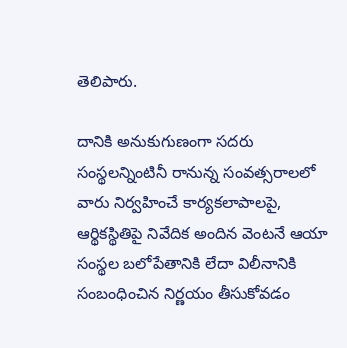తెలిపారు.

దానికి అనుకుగుణంగా సదరు సంస్థలన్నింటినీ రానున్న సంవత్సరాలలో వారు నిర్వహించే కార్యకలాపాలపై, ఆర్థికస్థితిపై నివేదిక అందిన వెంటనే ఆయా సంస్థల బలోపేతానికి లేదా విలీనానికి సంబంధించిన నిర్ణయం తీసుకోవడం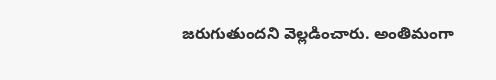జరుగుతుందని వెల్లడించారు. అంతిమంగా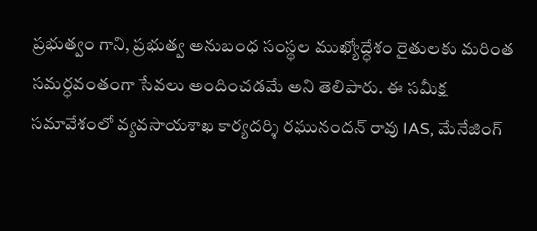ప్రభుత్వం గాని, ప్రభుత్వ అనుబంధ సంస్థల ముఖ్యోద్ధేశం రైతులకు మరింత సమర్ధవంతంగా సేవలు అందించడమే అని తెలిపారు. ఈ సమీక్ష సమావేశంలో వ్యవసాయశాఖ కార్యదర్శి రఘునందన్ రావు IAS, మేనేజింగ్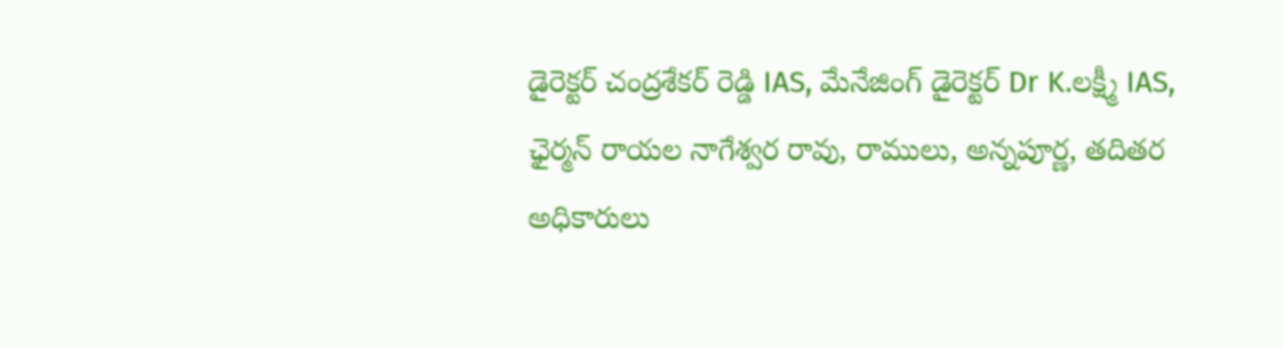డైరెక్టర్ చంద్రశేకర్ రెడ్డి IAS, మేనేజింగ్ డైరెక్టర్ Dr K.లక్ష్మీ IAS, ఛైర్మన్ రాయల నాగేశ్వర రావు, రాములు, అన్నపూర్ణ, తదితర అధికారులు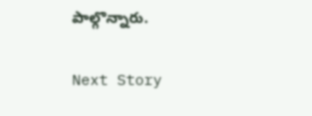పాల్గొన్నారు.

Next Story